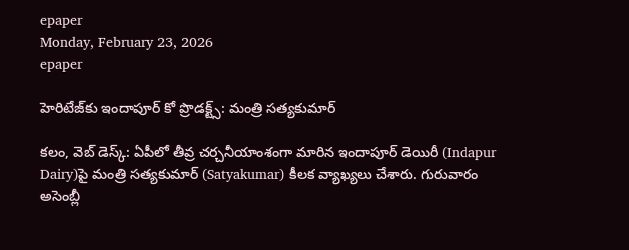epaper
Monday, February 23, 2026
epaper

హెరిటేజ్‌కు ఇందాపూర్ కో ప్రొడ‌క్ట్స్: మంత్రి స‌త్య‌కుమార్‌

క‌లం, వెబ్ డెస్క్‌: ఏపీలో తీవ్ర చ‌ర్చ‌నీయాంశంగా మారిన ఇందాపూర్ డెయిరీ (Indapur Dairy)పై మంత్రి స‌త్య‌కుమార్ (Satyakumar) కీల‌క వ్యాఖ్య‌లు చేశారు. గురువారం అసెంబ్లీ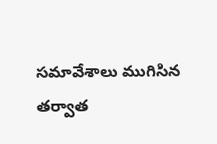స‌మావేశాలు ముగిసిన త‌ర్వాత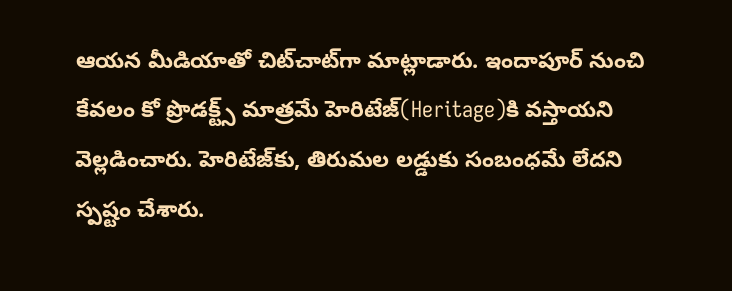ఆయ‌న మీడియాతో చిట్‌చాట్‌గా మాట్లాడారు. ఇందాపూర్ నుంచి కేవలం కో ప్రొడక్ట్స్ మాత్రమే హెరిటేజ్‌(Heritage)కి వస్తాయ‌ని వెల్ల‌డించారు. హెరిటేజ్‌కు, తిరుమల లడ్డుకు సంబంధమే లేద‌ని స్ప‌ష్టం చేశారు.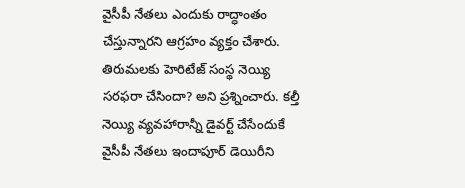వైసీపీ నేత‌లు ఎందుకు రాద్ధాంతం చేస్తున్నార‌ని ఆగ్ర‌హం వ్య‌క్తం చేశారు. తిరుమలకు హెరిటేజ్ సంస్థ నెయ్యి సరఫరా చేసిందా? అని ప్ర‌శ్నించారు. కల్తీ నెయ్యి వ్యవహారాన్నీ డైవర్ట్ చేసేందుకే వైసీపీ నేతలు ఇందాపూర్ డెయిరీని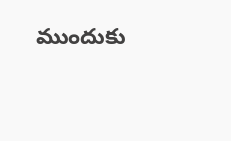ముందుకు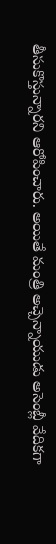తీసుకొస్తున్నార‌ని ఆరోపించారు. అయితే మంత్రి అచ్చెన్నాయుడు అసెంబ్లీ వేదిక‌గా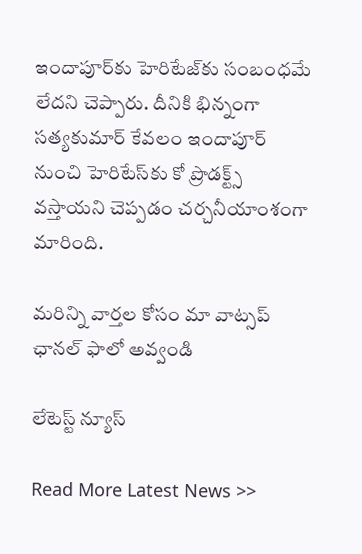ఇందాపూర్‌కు హెరిటేజ్‌కు సంబంధమే లేద‌ని చెప్పారు. దీనికి భిన్నంగా స‌త్య‌కుమార్ కేవ‌లం ఇందాపూర్ నుంచి హెరిటేస్‌కు కో ప్రొడ‌క్ట్స్ వ‌స్తాయ‌ని చెప్ప‌డం చ‌ర్చ‌నీయాంశంగా మారింది.

మ‌రిన్ని వార్త‌ల కోసం మా వాట్స‌ప్ ఛాన‌ల్ ఫాలో అవ్వండి

లేటెస్ట్ న్యూస్‌

Read More Latest News >>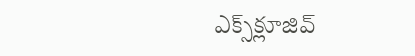ఎక్స్‌క్లూజివ్‌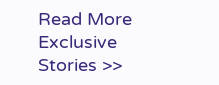Read More Exclusive Stories >>